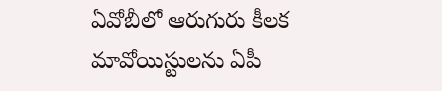ఏవోబీలో ఆరుగురు కీలక మావోయిస్టులను ఏపీ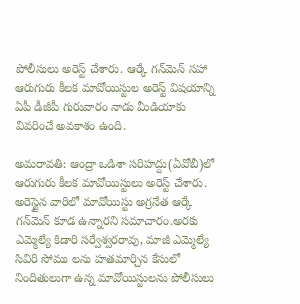పోలీసులు అరెస్ట్ చేశారు. ఆర్కే గన్‌మెన్ సహా ఆరుగురు కీలక మావోయిస్టుల అరెస్ట్ విషయాన్ని ఏపీ డీజీపీ గురువారం నాడు మీడియాకు వివరించే అవకాశం ఉంది.

అమరావతి: ఆంద్రా ఒడిశా సరిహద్దు(ఏవోబీ)లో ఆరుగురు కీలక మావోయిస్టులు అరెస్ట్ చేశారు. అరెస్టైన వారిలో మావోయిస్టు అగ్రనేత ఆర్కే గన్‌మెన్ కూడ ఉన్నారని సమాచారం.అరకు ఎమ్మెల్యే కిడారి సర్వేశ్వరరావు, మాజీ ఎమ్మెల్యే సివిరి సోము లను హతమార్చిన కేసులో నిందితులుగా ఉన్న మావోయిస్టులను పోలీసులు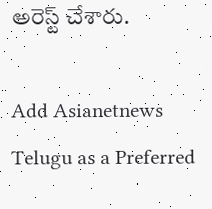అరెస్ట్ చేశారు.

Add Asianetnews Telugu as a Preferred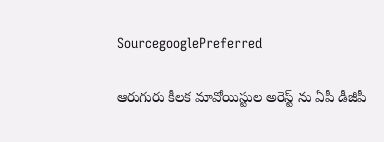SourcegooglePreferred

ఆరుగురు కీలక మావోయిస్టుల అరెస్ట్ ను ఏపీ డీజీపీ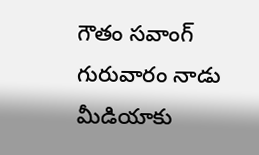గౌతం సవాంగ్ గురువారం నాడు మీడియాకు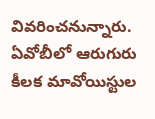వివరించనున్నారు. ఏవోబీలో ఆరుగురు కీలక మావోయిస్టుల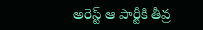అరెస్ట్ ఆ పార్టీకి తీవ్ర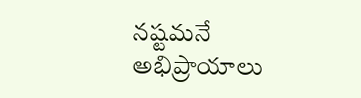నష్టమనే అభిప్రాయాలు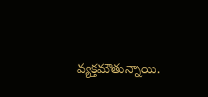వ్యక్తమౌతున్నాయి.